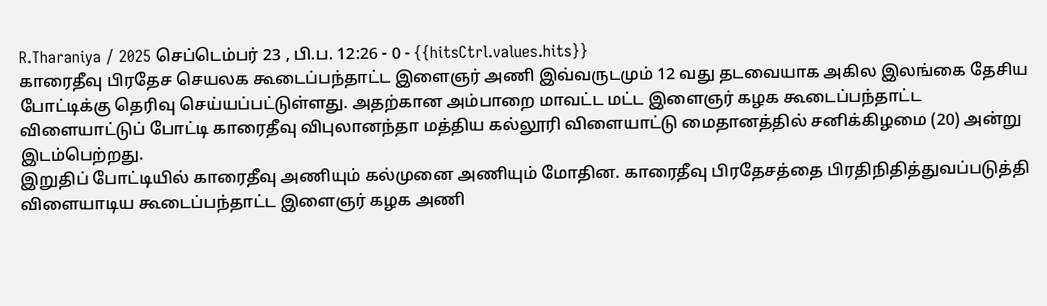R.Tharaniya / 2025 செப்டெம்பர் 23 , பி.ப. 12:26 - 0 - {{hitsCtrl.values.hits}}
காரைதீவு பிரதேச செயலக கூடைப்பந்தாட்ட இளைஞர் அணி இவ்வருடமும் 12 வது தடவையாக அகில இலங்கை தேசிய போட்டிக்கு தெரிவு செய்யப்பட்டுள்ளது. அதற்கான அம்பாறை மாவட்ட மட்ட இளைஞர் கழக கூடைப்பந்தாட்ட விளையாட்டுப் போட்டி காரைதீவு விபுலானந்தா மத்திய கல்லூரி விளையாட்டு மைதானத்தில் சனிக்கிழமை (20) அன்று இடம்பெற்றது.
இறுதிப் போட்டியில் காரைதீவு அணியும் கல்முனை அணியும் மோதின. காரைதீவு பிரதேசத்தை பிரதிநிதித்துவப்படுத்தி விளையாடிய கூடைப்பந்தாட்ட இளைஞர் கழக அணி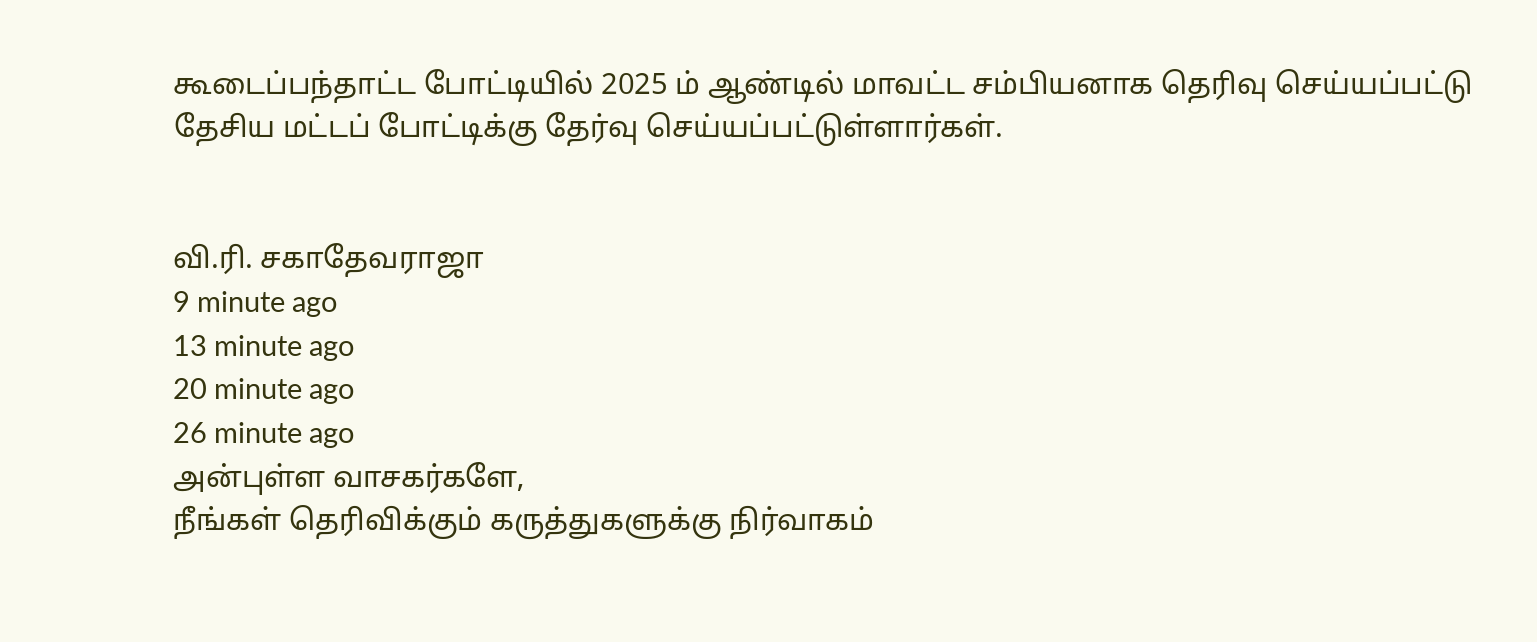கூடைப்பந்தாட்ட போட்டியில் 2025 ம் ஆண்டில் மாவட்ட சம்பியனாக தெரிவு செய்யப்பட்டு தேசிய மட்டப் போட்டிக்கு தேர்வு செய்யப்பட்டுள்ளார்கள்.


வி.ரி. சகாதேவராஜா
9 minute ago
13 minute ago
20 minute ago
26 minute ago
அன்புள்ள வாசகர்களே,
நீங்கள் தெரிவிக்கும் கருத்துகளுக்கு நிர்வாகம்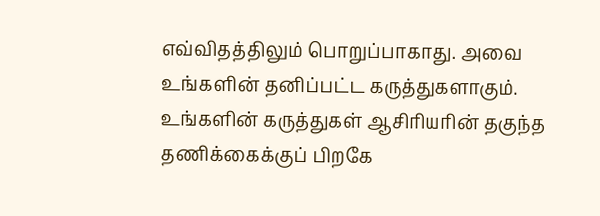எவ்விதத்திலும் பொறுப்பாகாது. அவை உங்களின் தனிப்பட்ட கருத்துகளாகும். உங்களின் கருத்துகள் ஆசிரியரின் தகுந்த தணிக்கைக்குப் பிறகே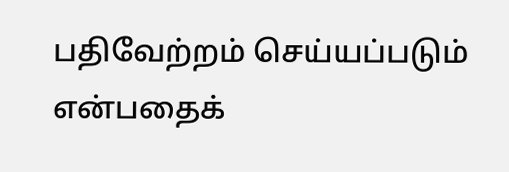பதிவேற்றம் செய்யப்படும் என்பதைக்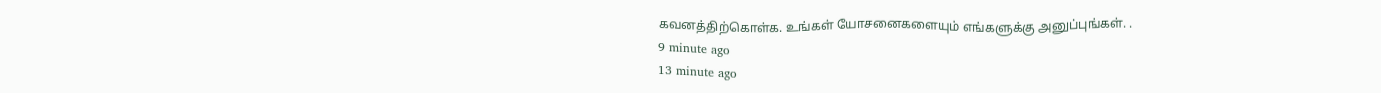கவனத்திற்கொள்க. உங்கள் யோசனைகளையும் எங்களுக்கு அனுப்புங்கள். .
9 minute ago
13 minute ago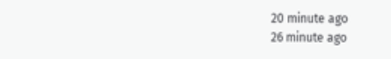20 minute ago
26 minute ago